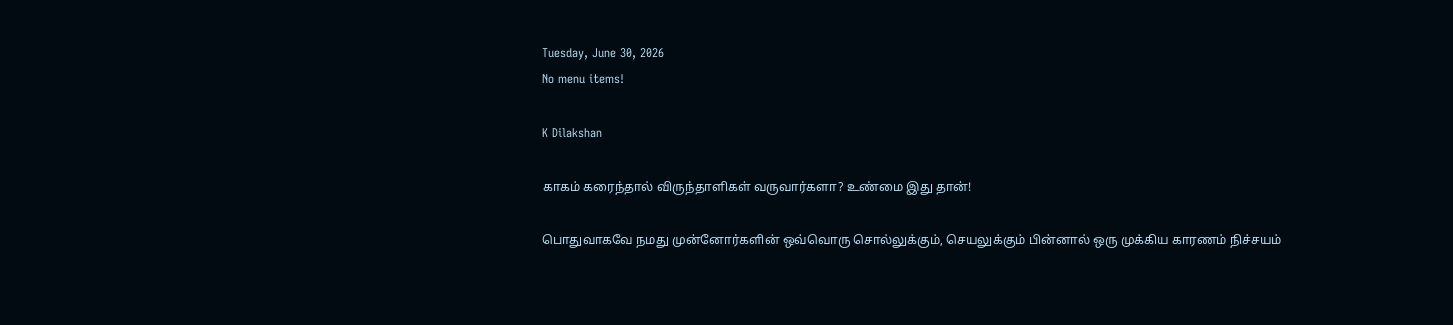Tuesday, June 30, 2026
No menu items!

K Dilakshan

காகம் கரைந்தால் விருந்தாளிகள் வருவார்களா? உண்மை இது தான்!

பொதுவாகவே நமது முன்னோர்களின் ஒவ்வொரு சொல்லுக்கும், செயலுக்கும் பின்னால் ஒரு முக்கிய காரணம் நிச்சயம்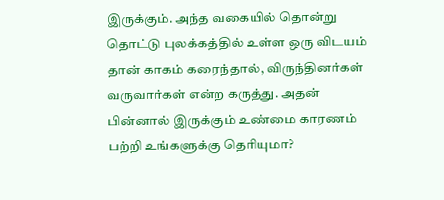இருக்கும். அந்த வகையில் தொன்று தொட்டு புலக்கத்தில் உள்ள ஒரு விடயம் தான் காகம் கரைந்தால், விருந்தினர்கள் வருவார்கள் என்ற கருத்து. அதன் பின்னால் இருக்கும் உண்மை காரணம் பற்றி உங்களுக்கு தெரியுமா?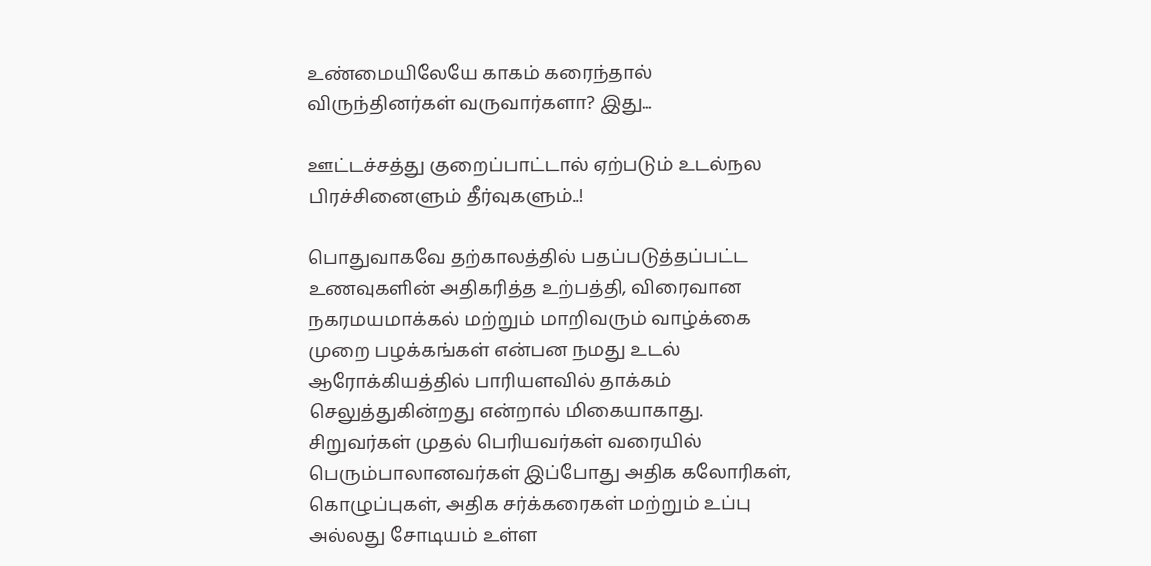உண்மையிலேயே காகம் கரைந்தால் விருந்தினர்கள் வருவார்களா? இது...

ஊட்டச்சத்து குறைப்பாட்டால் ஏற்படும் உடல்நல பிரச்சினைளும் தீர்வுகளும்..!

பொதுவாகவே தற்காலத்தில் பதப்படுத்தப்பட்ட உணவுகளின் அதிகரித்த உற்பத்தி, விரைவான நகரமயமாக்கல் மற்றும் மாறிவரும் வாழ்க்கை முறை பழக்கங்கள் என்பன நமது உடல் ஆரோக்கியத்தில் பாரியளவில் தாக்கம் செலுத்துகின்றது என்றால் மிகையாகாது. சிறுவர்கள் முதல் பெரியவர்கள் வரையில் பெரும்பாலானவர்கள் இப்போது அதிக கலோரிகள், கொழுப்புகள், அதிக சர்க்கரைகள் மற்றும் உப்பு அல்லது சோடியம் உள்ள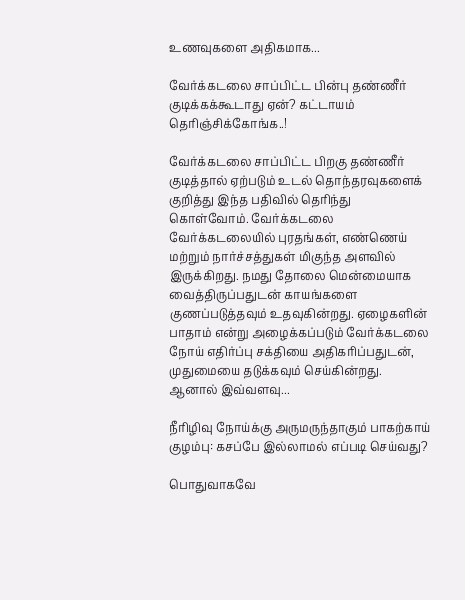உணவுகளை அதிகமாக...

வேர்க்கடலை சாப்பிட்ட பின்பு தண்ணீர் குடிக்கக்கூடாது ஏன்? கட்டாயம் தெரிஞ்சிக்கோங்க..!

வேர்க்கடலை சாப்பிட்ட பிறகு தண்ணீர் குடித்தால் ஏற்படும் உடல் தொந்தரவுகளைக் குறித்து இந்த பதிவில் தெரிந்து கொள்வோம். வேர்க்கடலை வேர்க்கடலையில் புரதங்கள், எண்ணெய் மற்றும் நார்ச்சத்துகள் மிகுந்த அளவில் இருக்கிறது. நமது தோலை மென்மையாக வைத்திருப்பதுடன் காயங்களை குணப்படுத்தவும் உதவுகின்றது. ஏழைகளின் பாதாம் என்று அழைக்கப்படும் வேர்க்கடலை நோய் எதிர்ப்பு சக்தியை அதிகரிப்பதுடன், முதுமையை தடுக்கவும் செய்கின்றது. ஆனால் இவ்வளவு...

நீரிழிவு நோய்க்கு அருமருந்தாகும் பாகற்காய் குழம்பு: கசப்பே இல்லாமல் எப்படி செய்வது?

பொதுவாகவே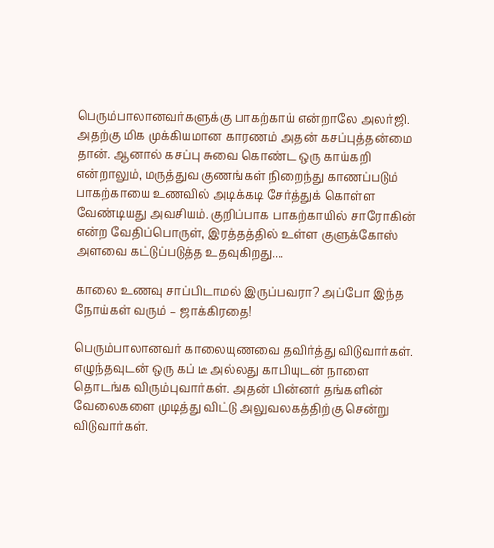பெரும்பாலானவர்களுக்கு பாகற்காய் என்றாலே அலர்ஜி. அதற்கு மிக முக்கியமான காரணம் அதன் கசப்புத்தன்மை தான். ஆனால் கசப்பு சுவை கொண்ட ஒரு காய்கறி என்றாலும், மருத்துவ குணங்கள் நிறைந்து காணப்படும் பாகற்காயை உணவில் அடிக்கடி சேர்த்துக் கொள்ள வேண்டியது அவசியம். குறிப்பாக பாகற்காயில் சாரோகின் என்ற வேதிப்பொருள், இரத்தத்தில் உள்ள குளுக்கோஸ் அளவை கட்டுப்படுத்த உதவுகிறது....

காலை உணவு சாப்பிடாமல் இருப்பவரா? அப்போ இந்த நோய்கள் வரும் – ஜாக்கிரதை!

பெரும்பாலானவர் காலையுணவை தவிர்த்து விடுவார்கள். எழுந்தவுடன் ஒரு கப் டீ அல்லது காபியுடன் நாளை தொடங்க விரும்புவார்கள். அதன் பின்னர் தங்களின் வேலைகளை முடித்து விட்டு அலுவலகத்திற்கு சென்று விடுவார்கள்.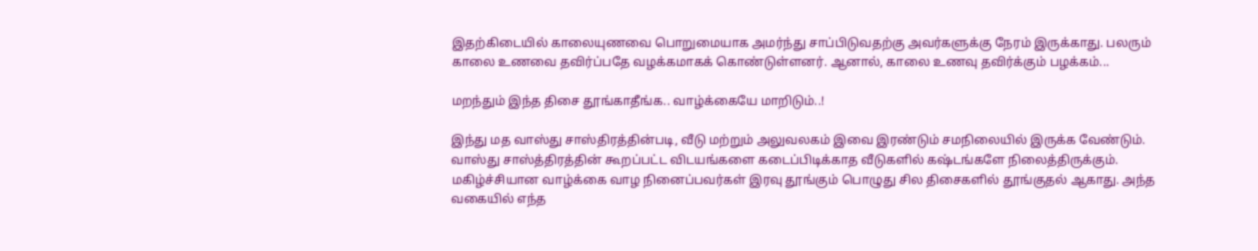இதற்கிடையில் காலையுணவை பொறுமையாக அமர்ந்து சாப்பிடுவதற்கு அவர்களுக்கு நேரம் இருக்காது. பலரும் காலை உணவை தவிர்ப்பதே வழக்கமாகக் கொண்டுள்ளனர். ஆனால், காலை உணவு தவிர்க்கும் பழக்கம்...

மறந்தும் இந்த திசை தூங்காதீங்க.. வாழ்க்கையே மாறிடும்..!

இந்து மத வாஸ்து சாஸ்திரத்தின்படி, வீடு மற்றும் அலுவலகம் இவை இரண்டும் சமநிலையில் இருக்க வேண்டும். வாஸ்து சாஸ்த்திரத்தின் கூறப்பட்ட விடயங்களை கடைப்பிடிக்காத வீடுகளில் கஷ்டங்களே நிலைத்திருக்கும். மகிழ்ச்சியான வாழ்க்கை வாழ நினைப்பவர்கள் இரவு தூங்கும் பொழுது சில திசைகளில் தூங்குதல் ஆகாது. அந்த வகையில் எந்த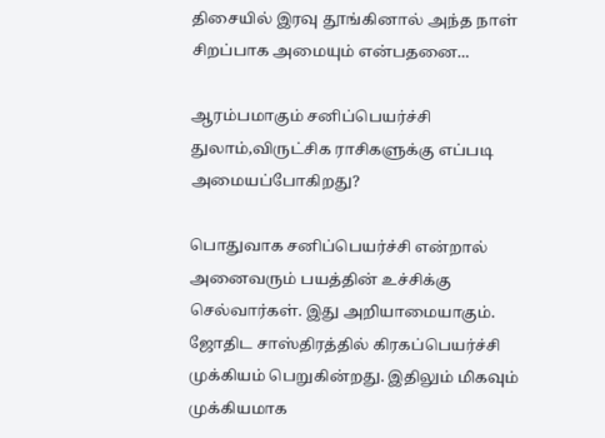திசையில் இரவு தூங்கினால் அந்த நாள் சிறப்பாக அமையும் என்பதனை...

ஆரம்பமாகும் சனிப்பெயர்ச்சி துலாம்,விருட்சிக ராசிகளுக்கு எப்படி அமையப்போகிறது?

பொதுவாக சனிப்பெயர்ச்சி என்றால் அனைவரும் பயத்தின் உச்சிக்கு செல்வார்கள். இது அறியாமையாகும். ஜோதிட சாஸ்திரத்தில் கிரகப்பெயர்ச்சி முக்கியம் பெறுகின்றது. இதிலும் மிகவும் முக்கியமாக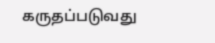கருதப்படுவது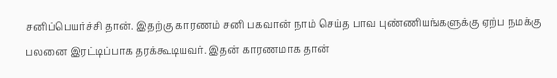சனிப்பெயர்ச்சி தான். இதற்கு காரணம் சனி பகவான் நாம் செய்த பாவ புண்ணியங்களுக்கு ஏற்ப நமக்கு பலனை இரட்டிப்பாக தரக்கூடியவர். இதன் காரணமாக தான்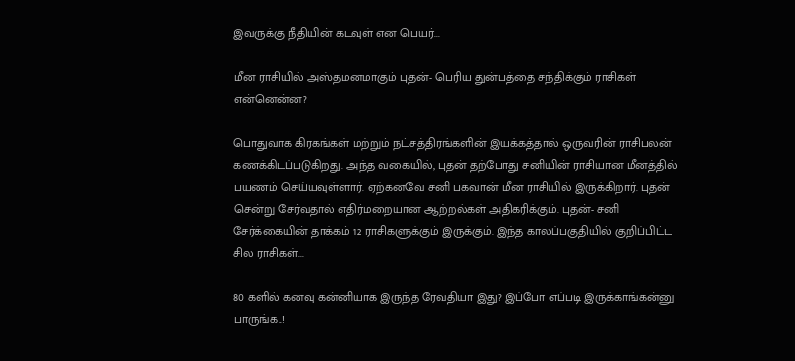இவருக்கு நீதியின் கடவுள் என பெயர்...

மீன ராசியில் அஸ்தமனமாகும் புதன்- பெரிய துன்பத்தை சந்திக்கும் ராசிகள் என்னென்ன?

பொதுவாக கிரகங்கள் மற்றும் நட்சத்திரங்களின் இயக்கத்தால் ஒருவரின் ராசிபலன் கணக்கிடப்படுகிறது. அந்த வகையில், புதன் தற்போது சனியின் ராசியான மீனத்தில் பயணம் செய்யவுள்ளார். ஏற்கனவே சனி பகவான் மீன ராசியில் இருக்கிறார். புதன் சென்று சேர்வதால் எதிர்மறையான ஆற்றல்கள் அதிகரிக்கும். புதன்- சனி சேர்க்கையின் தாக்கம் 12 ராசிகளுக்கும் இருக்கும். இந்த காலப்பகுதியில் குறிப்பிட்ட சில ராசிகள்...

80 களில் கனவு கன்னியாக இருந்த ரேவதியா இது? இப்போ எப்படி இருக்காங்கன்னு பாருங்க..!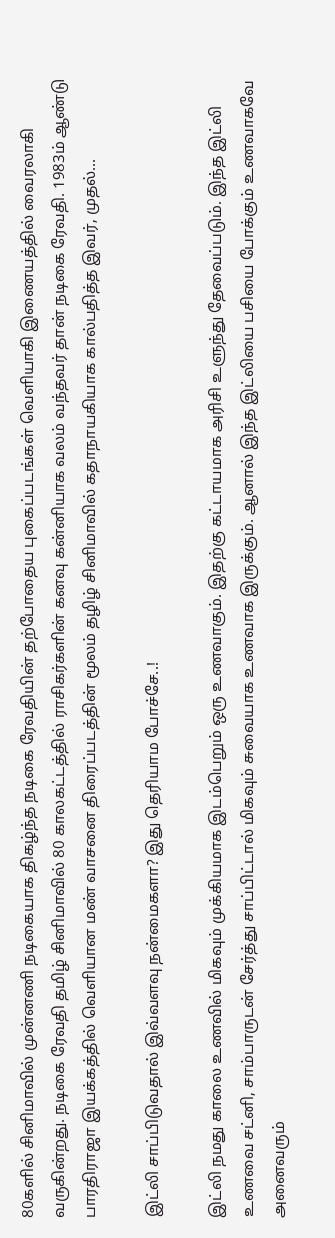80களில் சினிமாவில் முன்னணி நடிகையாக திகழ்ந்த நடிகை ரேவதியின் தற்போதைய புகைப்படங்கள் வெளியாகி இணையத்தில் வைரலாகி வருகின்றது. நடிகை ரேவதி தமிழ் சினிமாவில் 80 காலகட்டத்தில் ராசிகர்களின் கனவு கன்னியாக வலம் வந்தவர் தான் நடிகை ரேவதி. 1983ம் ஆண்டு பாரதிராஜா இயக்கத்தில் வெளியான மண் வாசனை திரைப்படத்தின் மூலம் தழிழ் சினிமாவில் கதாநாயகியாக கால்பதித்த இவர், முதல்...

இட்லி சாப்பிடுவதால் இவ்வளவு நன்மைகளா? இது தெரியாம போச்சே..!

இட்லி நமது காலை உணவில் மிகவும் முக்கியமாக இடம்பெறும் ஒரு உணவாகும். இதற்கு கட்டாயமாக அரிசி உளுந்து தேவைப்படும். இந்த இட்லி உணவை சட்னி, சாம்பாருடன் சேர்த்து சாப்பிட்டால் மிகவும் சுவையாக உணவாக இருக்கும். ஆனால் இந்த இட்லியை பசியை போக்கும் உணவாகவே அனைவரும்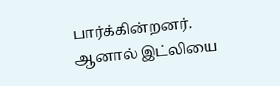பார்க்கின்றனர். ஆனால் இட்லியை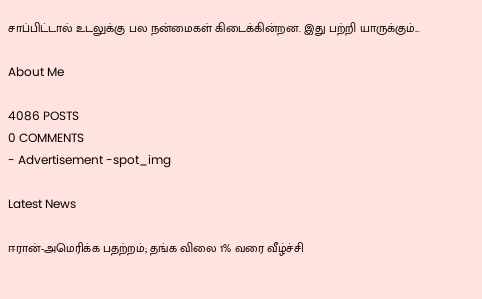சாப்பிட்டால் உடலுக்கு பல நன்மைகள் கிடைக்கின்றன. இது பற்றி யாருக்கும்...

About Me

4086 POSTS
0 COMMENTS
- Advertisement -spot_img

Latest News

ஈரான்-அமெரிக்க பதற்றம்; தங்க விலை 1% வரை வீழ்ச்சி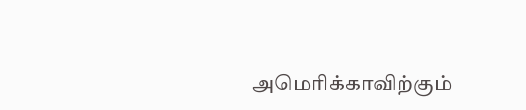அமெரிக்காவிற்கும்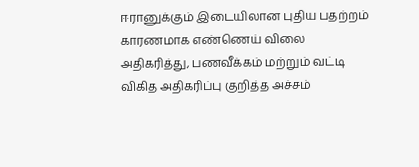ஈரானுக்கும் இடையிலான புதிய பதற்றம் காரணமாக எண்ணெய் விலை அதிகரித்து, பணவீக்கம் மற்றும் வட்டி விகித அதிகரிப்பு குறித்த அச்சம்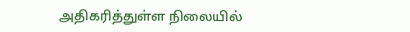அதிகரித்துள்ள நிலையில்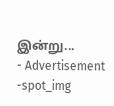இன்று...
- Advertisement -spot_img